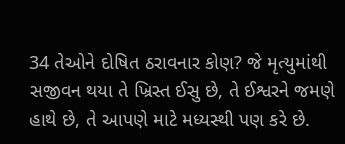34 તેઓને દોષિત ઠરાવનાર કોણ? જે મૃત્યુમાંથી સજીવન થયા તે ખ્રિસ્ત ઈસુ છે, તે ઈશ્વરને જમણે હાથે છે, તે આપણે માટે મધ્યસ્થી પણ કરે છે.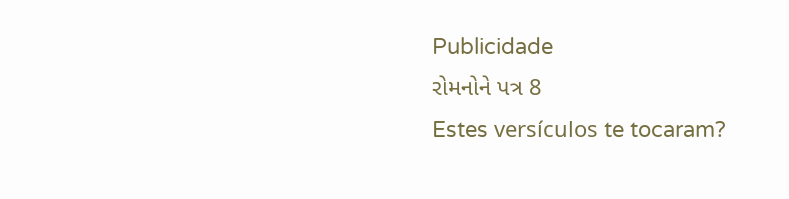Publicidade
રોમનોને પત્ર 8
Estes versículos te tocaram?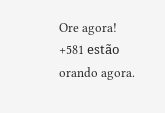Ore agora!
+581 estão orando agora.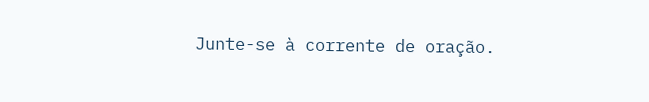Junte-se à corrente de oração.